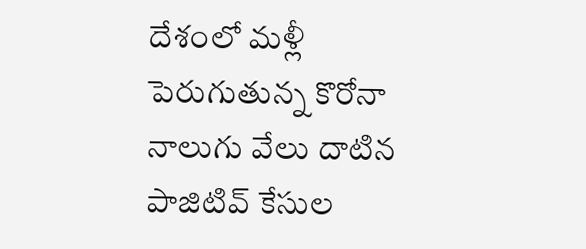దేశంలో మళ్లీ పెరుగుతున్న కొరోనా
నాలుగు వేలు దాటిన పాజిటివ్ కేసుల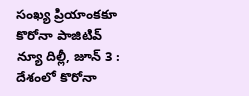సంఖ్య ప్రియాంకకూ కొరోనా పాజిటివ్ న్యూ దిల్లీ, జూన్ 3 : దేశంలో కొరోనా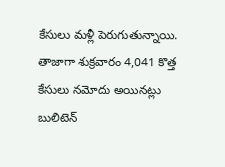కేసులు మళ్లీ పెరుగుతున్నాయి. తాజాగా శుక్రవారం 4,041 కొత్త కేసులు నమోదు అయినట్లు బులిటెన్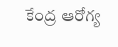కేంద్ర ఆరోగ్య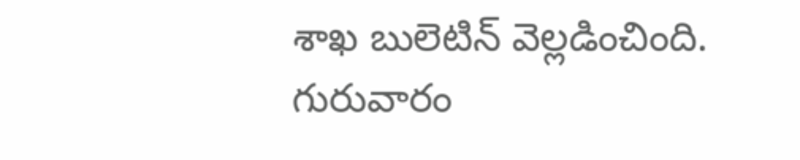శాఖ బులెటిన్ వెల్లడించింది. గురువారం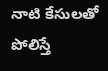నాటి కేసులతో పోలిస్తే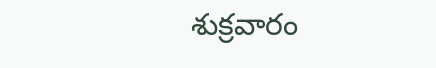శుక్రవారం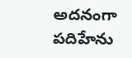అదనంగా పదిహేను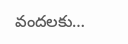వందలకు…